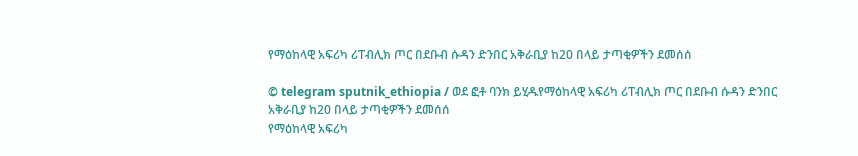የማዕከላዊ አፍሪካ ሪፐብሊክ ጦር በደቡብ ሱዳን ድንበር አቅራቢያ ከ20 በላይ ታጣቂዎችን ደመሰሰ

© telegram sputnik_ethiopia / ወደ ፎቶ ባንክ ይሂዱየማዕከላዊ አፍሪካ ሪፐብሊክ ጦር በደቡብ ሱዳን ድንበር አቅራቢያ ከ20 በላይ ታጣቂዎችን ደመሰሰ
የማዕከላዊ አፍሪካ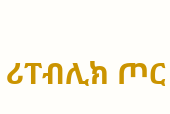ሪፐብሊክ ጦር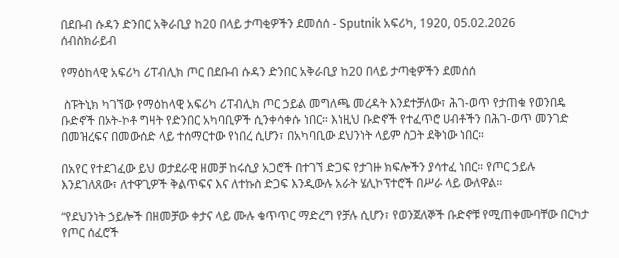በደቡብ ሱዳን ድንበር አቅራቢያ ከ20 በላይ ታጣቂዎችን ደመሰሰ - Sputnik አፍሪካ, 1920, 05.02.2026
ሰብስክራይብ

የማዕከላዊ አፍሪካ ሪፐብሊክ ጦር በደቡብ ሱዳን ድንበር አቅራቢያ ከ20 በላይ ታጣቂዎችን ደመሰሰ

 ስፑትኒክ ካገኘው የማዕከላዊ አፍሪካ ሪፐብሊክ ጦር ኃይል መግለጫ መረዳት እንደተቻለው፣ ሕገ-ወጥ የታጠቁ የወንበዴ ቡድኖች በኦት-ኮቶ ግዛት የድንበር አካባቢዎች ሲንቀሳቀሱ ነበር። እነዚህ ቡድኖች የተፈጥሮ ሀብቶችን በሕገ-ወጥ መንገድ በመዝረፍና በመውሰድ ላይ ተሰማርተው የነበረ ሲሆን፣ በአካባቢው ደህንነት ላይም ስጋት ደቅነው ነበር።

በአየር የተደገፈው ይህ ወታደራዊ ዘመቻ ከሩሲያ አጋሮች በተገኘ ድጋፍ የታገዙ ክፍሎችን ያሳተፈ ነበር። የጦር ኃይሉ እንደገለጸው፣ ለተዋጊዎች ቅልጥፍና እና ለተኩስ ድጋፍ እንዲውሉ አራት ሄሊኮፕተሮች በሥራ ላይ ውለዋል።

“የደህንነት ኃይሎች በዘመቻው ቀታና ላይ ሙሉ ቁጥጥር ማድረግ የቻሉ ሲሆን፣ የወንጀለኞች ቡድኖቹ የሚጠቀሙባቸው በርካታ የጦር ሰፈሮች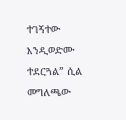ተገኝተው እንዲወድሙ ተደርጓል” ሲል መግለጫው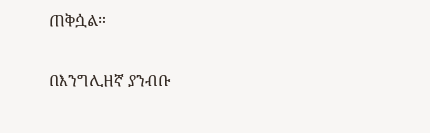ጠቅሷል።

በእንግሊዘኛ ያንብቡ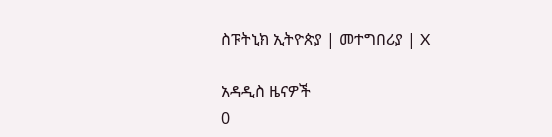ስፑትኒክ ኢትዮጵያ | መተግበሪያ | X

አዳዲስ ዜናዎች
0